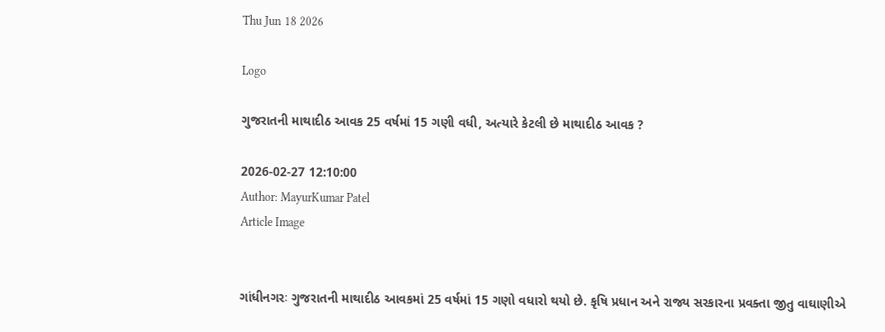Thu Jun 18 2026

Logo

ગુજરાતની માથાદીઠ આવક 25 વર્ષમાં 15 ગણી વધી, અત્યારે કેટલી છે માથાદીઠ આવક ?

2026-02-27 12:10:00
Author: MayurKumar Patel
Article Image


ગાંધીનગરઃ ગુજરાતની માથાદીઠ આવકમાં 25 વર્ષમાં 15 ગણો વધારો થયો છે. કૃષિ પ્રધાન અને રાજ્ય સરકારના પ્રવક્તા જીતુ વાઘાણીએ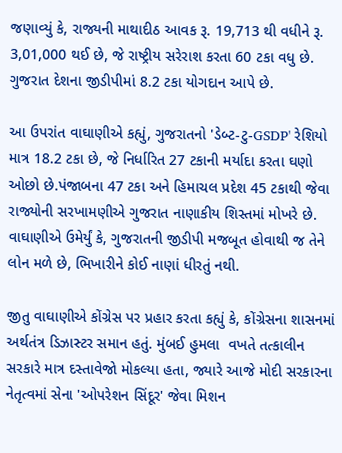જણાવ્યું કે, રાજ્યની માથાદીઠ આવક રૂ. 19,713 થી વધીને રૂ. 3,01,000 થઈ છે, જે રાષ્ટ્રીય સરેરાશ કરતા 60 ટકા વધુ છે. ગુજરાત દેશના જીડીપીમાં 8.2 ટકા યોગદાન આપે છે.

આ ઉપરાંત વાઘાણીએ કહ્યું, ગુજરાતનો 'ડેબ્ટ-ટુ-GSDP' રેશિયો માત્ર 18.2 ટકા છે, જે નિર્ધારિત 27 ટકાની મર્યાદા કરતા ઘણો ઓછો છે.પંજાબના 47 ટકા અને હિમાચલ પ્રદેશ 45 ટકાથી જેવા રાજ્યોની સરખામણીએ ગુજરાત નાણાકીય શિસ્તમાં મોખરે છે. વાઘાણીએ ઉમેર્યું કે, ગુજરાતની જીડીપી મજબૂત હોવાથી જ તેને લોન મળે છે, ભિખારીને કોઈ નાણાં ધીરતું નથી.

જીતુ વાઘાણીએ કોંગ્રેસ પર પ્રહાર કરતા કહ્યું કે, કોંગ્રેસના શાસનમાં અર્થતંત્ર ડિઝાસ્ટર સમાન હતું. મુંબઈ હુમલા  વખતે તત્કાલીન સરકારે માત્ર દસ્તાવેજો મોકલ્યા હતા, જ્યારે આજે મોદી સરકારના નેતૃત્વમાં સેના 'ઓપરેશન સિંદૂર' જેવા મિશન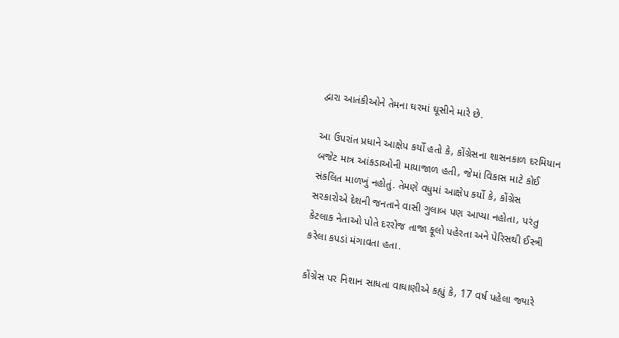દ્વારા આતંકીઓને તેમના ઘરમાં ઘૂસીને મારે છે.

આ ઉપરાંત પ્રધાને આક્ષેપ કર્યો હતો કે, કોંગ્રેસના શાસનકાળ દરમિયાન બજેટ માત્ર આંકડાઓની માયાજાળ હતી, જેમાં વિકાસ માટે કોઈ સંકલિત માળખું નહોતું. તેમણે વધુમાં આક્ષેપ કર્યો કે, કોંગ્રેસ સરકારોએ દેશની જનતાને વાસી ગુલાબ પણ આપ્યા નહોતા, પરંતુ કેટલાક નેતાઓ પોતે દરરોજ તાજા ફૂલો પહેરતા અને પેરિસથી ઈસ્ત્રી કરેલા કપડાં મંગાવતા હતા.

કોંગ્રેસ પર નિશાન સાધતા વાઘાણીએ કહ્યું કે, 17 વર્ષ પહેલા જ્યારે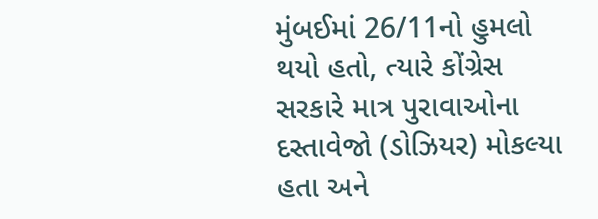મુંબઈમાં 26/11નો હુમલો થયો હતો, ત્યારે કોંગ્રેસ સરકારે માત્ર પુરાવાઓના દસ્તાવેજો (ડોઝિયર) મોકલ્યા હતા અને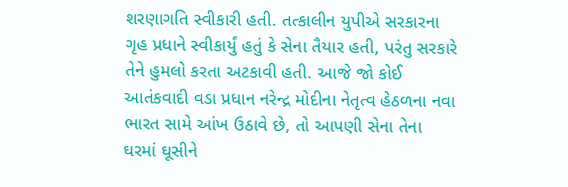શરણાગતિ સ્વીકારી હતી. તત્કાલીન યુપીએ સરકારના ગૃહ પ્રધાને સ્વીકાર્યું હતું કે સેના તૈયાર હતી, પરંતુ સરકારે તેને હુમલો કરતા અટકાવી હતી. આજે જો કોઈ આતંકવાદી વડા પ્રધાન નરેન્દ્ર મોદીના નેતૃત્વ હેઠળના નવા ભારત સામે આંખ ઉઠાવે છે, તો આપણી સેના તેના ઘરમાં ઘૂસીને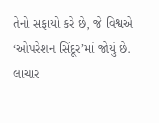તેનો સફાયો કરે છે, જે વિશ્વએ ‘ઓપરેશન સિંદૂર’માં જોયું છે. લાચાર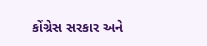કોંગ્રેસ સરકાર અને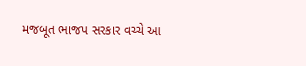મજબૂત ભાજપ સરકાર વચ્ચે આ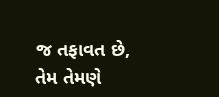જ તફાવત છે, તેમ તેમણે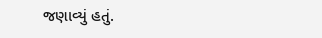જણાવ્યું હતું.